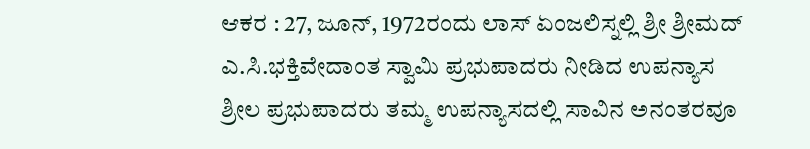ಆಕರ : 27, ಜೂನ್, 1972ರಂದು ಲಾಸ್ ಏಂಜಲಿಸ್ನಲ್ಲಿ ಶ್ರೀ ಶ್ರೀಮದ್ ಎ.ಸಿ.ಭಕ್ತಿವೇದಾಂತ ಸ್ವಾಮಿ ಪ್ರಭುಪಾದರು ನೀಡಿದ ಉಪನ್ಯಾಸ
ಶ್ರೀಲ ಪ್ರಭುಪಾದರು ತಮ್ಮ ಉಪನ್ಯಾಸದಲ್ಲಿ ಸಾವಿನ ಅನಂತರವೂ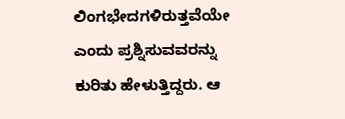ಲಿಂಗಭೇದಗಳಿರುತ್ತವೆಯೇ ಎಂದು ಪ್ರಶ್ನಿಸುವವರನ್ನು ಕುರಿತು ಹೇಳುತ್ತಿದ್ದರು. ಆ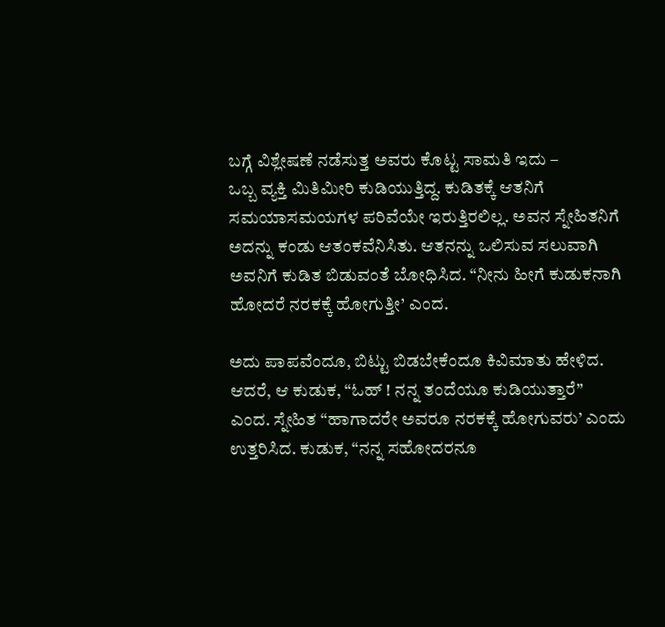ಬಗ್ಗೆ ವಿಶ್ಲೇಷಣೆ ನಡೆಸುತ್ತ ಅವರು ಕೊಟ್ಟ ಸಾಮತಿ ಇದು –
ಒಬ್ಬ ವ್ಯಕ್ತಿ ಮಿತಿಮೀರಿ ಕುಡಿಯುತ್ತಿದ್ದ. ಕುಡಿತಕ್ಕೆ ಆತನಿಗೆ ಸಮಯಾಸಮಯಗಳ ಪರಿವೆಯೇ ಇರುತ್ತಿರಲಿಲ್ಲ. ಅವನ ಸ್ನೇಹಿತನಿಗೆ ಅದನ್ನು ಕಂಡು ಆತಂಕವೆನಿಸಿತು. ಆತನನ್ನು ಒಲಿಸುವ ಸಲುವಾಗಿ ಅವನಿಗೆ ಕುಡಿತ ಬಿಡುವಂತೆ ಬೋಧಿಸಿದ. “ನೀನು ಹೀಗೆ ಕುಡುಕನಾಗಿ ಹೋದರೆ ನರಕಕ್ಕೆ ಹೋಗುತ್ತೀ’ ಎಂದ.

ಅದು ಪಾಪವೆಂದೂ, ಬಿಟ್ಟು ಬಿಡಬೇಕೆಂದೂ ಕಿವಿಮಾತು ಹೇಳಿದ. ಆದರೆ, ಆ ಕುಡುಕ, “ಓಹ್ ! ನನ್ನ ತಂದೆಯೂ ಕುಡಿಯುತ್ತಾರೆ” ಎಂದ. ಸ್ನೇಹಿತ “ಹಾಗಾದರೇ ಅವರೂ ನರಕಕ್ಕೆ ಹೋಗುವರು’ ಎಂದು ಉತ್ತರಿಸಿದ. ಕುಡುಕ, “ನನ್ನ ಸಹೋದರನೂ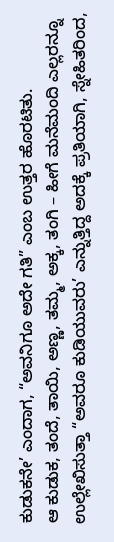ಕುಡುಕನೇ’ ಎಂದಾಗ, “ಅವನಿಗೂ ಅದೇ ಗತಿ” ಎಂಬ ಉತ್ತರ ಹೊರಟಿತು.
ಆ ಕುಡುಕ, ತಂದೆ, ತಾಯಿ, ಅಣ್ಣ, ತಮ್ಮ, ಅಕ್ಕ, ತಂಗಿ – ಹೀಗೆ ಮನೆಮಂದಿ ಎಲ್ಲರನ್ನೂ ಉಲ್ಲೇಖಿಸುತ್ತಾ “ಅವರೂ ಕುಡಿಯುವರು’ ಎನ್ನುತ್ತಿದ್ದ ಅದಕ್ಕೆ ಪ್ರತಿಯಾಗಿ, ಸ್ನೇಹಿತರಿಂದ,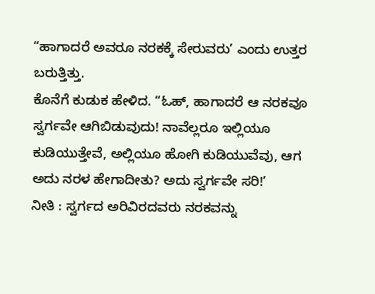“ಹಾಗಾದರೆ ಅವರೂ ನರಕಕ್ಕೆ ಸೇರುವರು’ ಎಂದು ಉತ್ತರ ಬರುತ್ತಿತ್ತು.
ಕೊನೆಗೆ ಕುಡುಕ ಹೇಳಿದ. “ಓಹ್, ಹಾಗಾದರೆ ಆ ನರಕವೂ ಸ್ವರ್ಗವೇ ಆಗಿಬಿಡುವುದು! ನಾವೆಲ್ಲರೂ ಇಲ್ಲಿಯೂ ಕುಡಿಯುತ್ತೇವೆ, ಅಲ್ಲಿಯೂ ಹೋಗಿ ಕುಡಿಯುವೆವು, ಆಗ ಅದು ನರಳ ಹೇಗಾದೀತು? ಅದು ಸ್ವರ್ಗವೇ ಸರಿ!’
ನೀತಿ : ಸ್ವರ್ಗದ ಅರಿವಿರದವರು ನರಕವನ್ನು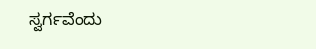ಸ್ವರ್ಗವೆಂದು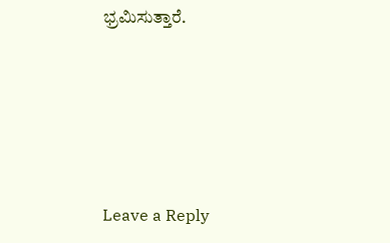ಭ್ರಮಿಸುತ್ತಾರೆ.






Leave a Reply